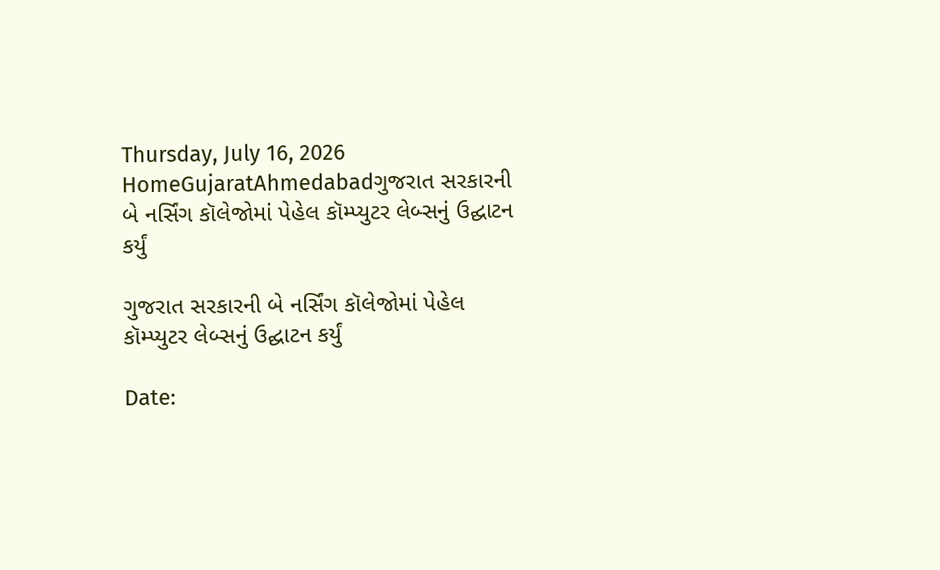Thursday, July 16, 2026
HomeGujaratAhmedabadગુજરાત સરકારની બે નર્સિંગ કૉલેજોમાં પેહેલ કૉમ્પ્યુટર લેબ્સનું ઉદ્ઘાટન કર્યું

ગુજરાત સરકારની બે નર્સિંગ કૉલેજોમાં પેહેલ કૉમ્પ્યુટર લેબ્સનું ઉદ્ઘાટન કર્યું

Date: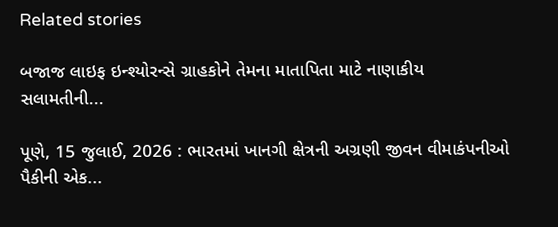Related stories

બજાજ લાઇફ ઇન્શ્યોરન્સે ગ્રાહકોને તેમના માતાપિતા માટે નાણાકીય સલામતીની...

પૂણે, 15 જુલાઈ, 2026 : ભારતમાં ખાનગી ક્ષેત્રની અગ્રણી જીવન વીમાકંપનીઓ પૈકીની એક...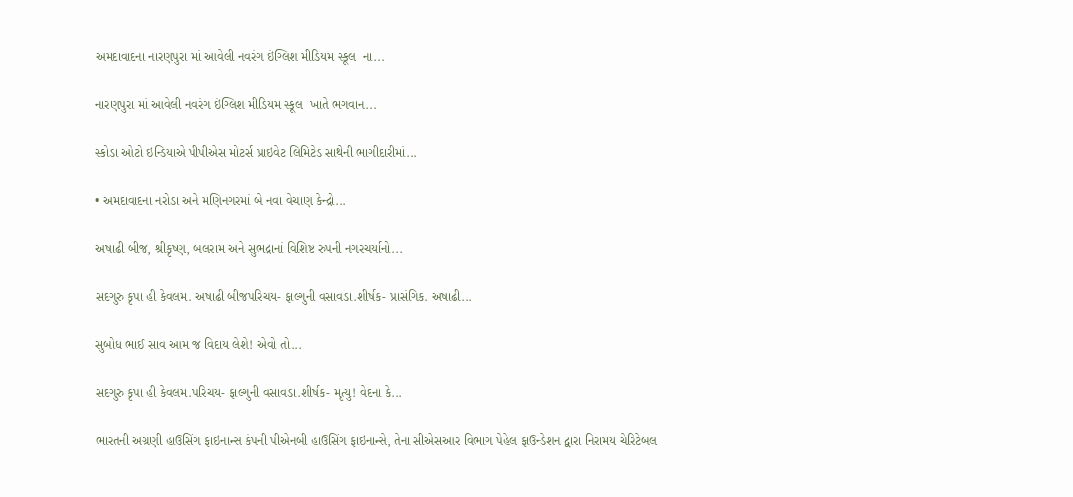અમદાવાદના નારણપુરા માં આવેલી નવરંગ ઇંગ્લિશ મીડિયમ સ્કૂલ  ના...

નારણપુરા માં આવેલી નવરંગ ઇંગ્લિશ મીડિયમ સ્કૂલ  ખાતે ભગવાન...

સ્કોડા ઓટો ઇન્ડિયાએ પીપીએસ મોટર્સ પ્રાઇવેટ લિમિટેડ સાથેની ભાગીદારીમાં...

• અમદાવાદના નરોડા અને મણિનગરમાં બે નવા વેચાણ કેન્દ્રો...

અષાઢી બીજ, શ્રીકૃષ્ણ, બલરામ અને સુભદ્રાનાં વિશિષ્ટ રુપની નગરચર્યાનો...

સદગુરુ કૃપા હી કેવલમ. અષાઢી બીજપરિચય- ફાલ્ગુની વસાવડા.શીર્ષક- પ્રાસંગિક. અષાઢી...

સુબોધ ભાઈ સાવ આમ જ વિદાય લેશે! એવો તો...

સદગુરુ કૃપા હી કેવલમ.પરિચય- ફાલ્ગુની વસાવડા.શીર્ષક- મૃત્યુ! વેદના કે...

ભારતની અગ્રણી હાઉસિંગ ફાઇનાન્સ કંપની પીએનબી હાઉસિંગ ફાઇનાન્સે, તેના સીએસઆર વિભાગ પેહેલ ફાઉન્ડેશન દ્વારા નિરામય ચેરિટેબલ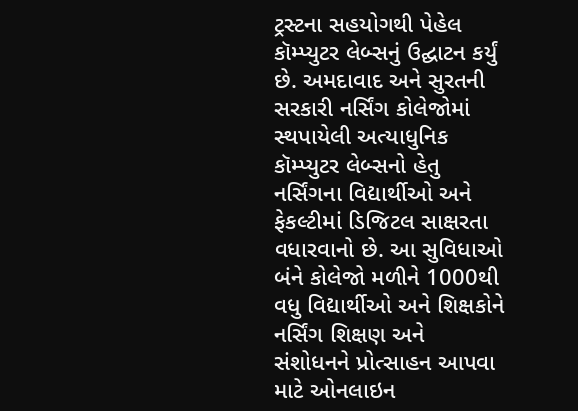ટ્રસ્ટના સહયોગથી પેહેલ કૉમ્પ્યુટર લેબ્સનું ઉદ્ઘાટન કર્યું છે. અમદાવાદ અને સુરતની સરકારી નર્સિંગ કોલેજોમાં સ્થપાયેલી અત્યાધુનિક કૉમ્પ્યુટર લેબ્સનો હેતુ નર્સિંગના વિદ્યાર્થીઓ અને ફેકલ્ટીમાં ડિજિટલ સાક્ષરતા વધારવાનો છે. આ સુવિધાઓ બંને કોલેજો મળીને 1000થી વધુ વિદ્યાર્થીઓ અને શિક્ષકોને નર્સિંગ શિક્ષણ અને સંશોધનને પ્રોત્સાહન આપવા માટે ઓનલાઇન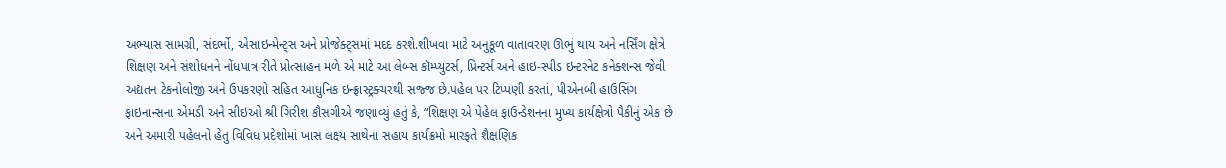અભ્યાસ સામગ્રી, સંદર્ભો, એસાઇન્મેન્ટ્સ અને પ્રોજેક્ટ્સમાં મદદ કરશે.શીખવા માટે અનુકૂળ વાતાવરણ ઊભું થાય અને નર્સિંગ ક્ષેત્રે શિક્ષણ અને સંશોધનને નોંધપાત્ર રીતે પ્રોત્સાહન મળે એ માટે આ લેબ્સ કૉમ્પ્યુટર્સ, પ્રિન્ટર્સ અને હાઇ-સ્પીડ ઇન્ટરનેટ કનેક્શન્સ જેવી અદ્યતન ટેકનોલોજી અને ઉપકરણો સહિત આધુનિક ઇન્ફ્રાસ્ટ્રક્ચરથી સજ્જ છે.પહેલ પર ટિપ્પણી કરતાં, પીએનબી હાઉસિંગ ફાઇનાન્સના એમડી અને સીઇઓ શ્રી ગિરીશ કૌસગીએ જણાવ્યું હતું કે, “શિક્ષણ એ પેહેલ ફાઉન્ડેશનના મુખ્ય કાર્યક્ષેત્રો પૈકીનું એક છે અને અમારી પહેલનો હેતુ વિવિધ પ્રદેશોમાં ખાસ લક્ષ્ય સાથેના સહાય કાર્યક્રમો મારફતે શૈક્ષણિક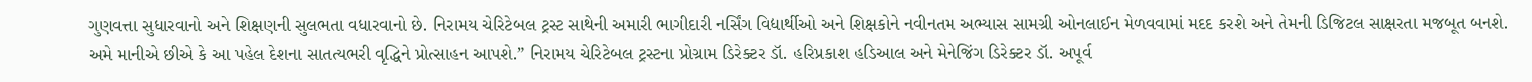ગુણવત્તા સુધારવાનો અને શિક્ષણની સુલભતા વધારવાનો છે. નિરામય ચેરિટેબલ ટ્રસ્ટ સાથેની અમારી ભાગીદારી નર્સિંગ વિદ્યાર્થીઓ અને શિક્ષકોને નવીનતમ અભ્યાસ સામગ્રી ઓનલાઈન મેળવવામાં મદદ કરશે અને તેમની ડિજિટલ સાક્ષરતા મજબૂત બનશે. અમે માનીએ છીએ કે આ પહેલ દેશના સાતત્યભરી વૃદ્ધિને પ્રોત્સાહન આપશે.” નિરામય ચેરિટેબલ ટ્રસ્ટના પ્રોગ્રામ ડિરેક્ટર ડૉ. હરિપ્રકાશ હડિઆલ અને મેનેજિંગ ડિરેક્ટર ડૉ. અપૂર્વ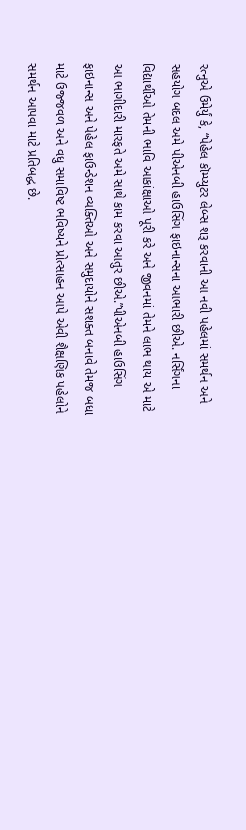રત્નુએ ઉમેર્યું કે, “પેહેલ કૉમ્પ્યુટર લેબ્સ શરૂ કરવાની આ નવી પહેલમાં સમર્થન અને સહયોગ બદલ અમે પીએનબી હાઉસિંગ ફાઇનાન્સના આભારી છીએ. નર્સિંગના વિદ્યાર્થીઓ તેમની ભાવિ આકાંક્ષાઓ પૂરી કરે અને જીવનમાં તેમને લાભ થાય એ માટે આ ભાગીદારી મારફતે અમે સાથે કામ કરવા આતુર છીએ.”પીએનબી હાઉસિંગ ફાઇનાન્સ અને પેહેલ ફાઉન્ડેશન વ્યક્તિઓ અને સમુદાયોને સશક્ત બનાવે તેમજ બધા માટે ઉજ્જવળ અને વધુ સમાવિષ્ટ ભવિષ્યને પ્રોત્સાહન આપે એવી શૈક્ષણિક પહેલોને સમર્થન આપવા માટે પ્રતિબદ્ધ છે.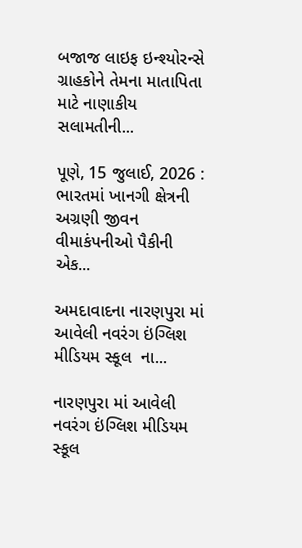બજાજ લાઇફ ઇન્શ્યોરન્સે ગ્રાહકોને તેમના માતાપિતા માટે નાણાકીય સલામતીની...

પૂણે, 15 જુલાઈ, 2026 : ભારતમાં ખાનગી ક્ષેત્રની અગ્રણી જીવન વીમાકંપનીઓ પૈકીની એક...

અમદાવાદના નારણપુરા માં આવેલી નવરંગ ઇંગ્લિશ મીડિયમ સ્કૂલ  ના...

નારણપુરા માં આવેલી નવરંગ ઇંગ્લિશ મીડિયમ સ્કૂલ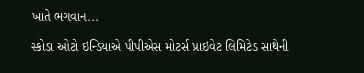ખાતે ભગવાન...

સ્કોડા ઓટો ઇન્ડિયાએ પીપીએસ મોટર્સ પ્રાઇવેટ લિમિટેડ સાથેની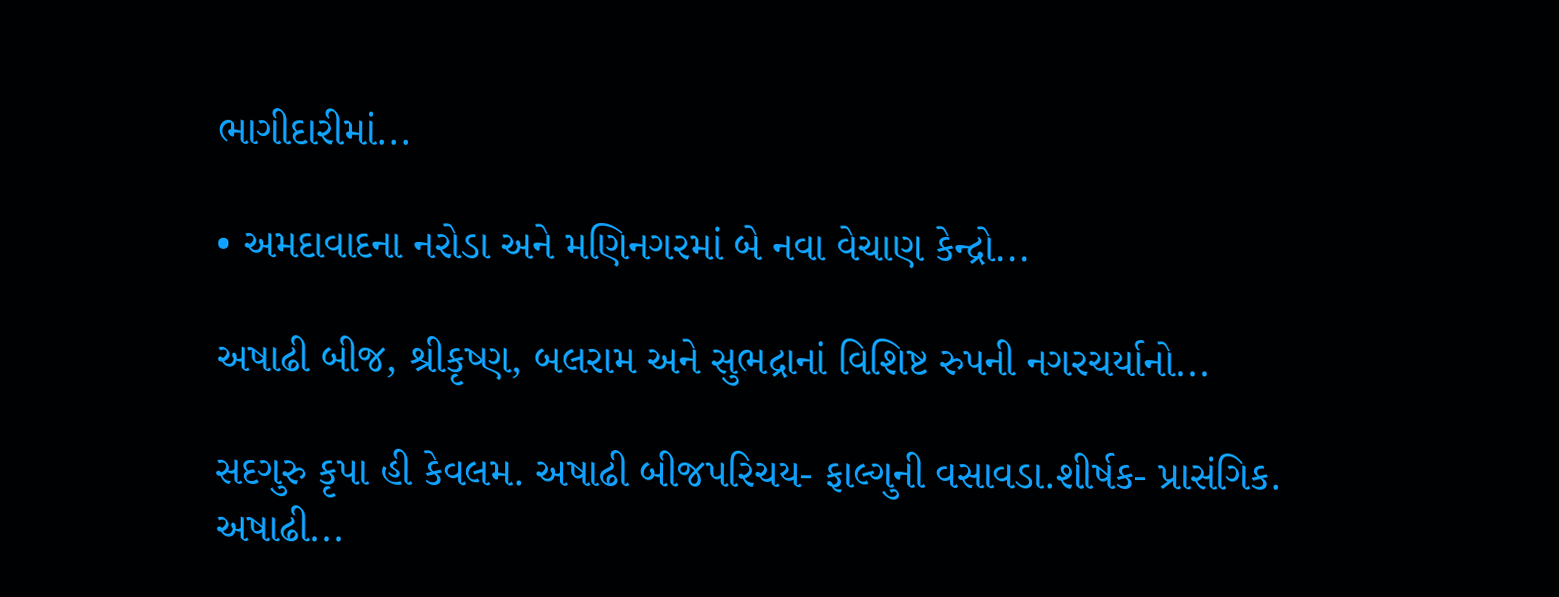ભાગીદારીમાં...

• અમદાવાદના નરોડા અને મણિનગરમાં બે નવા વેચાણ કેન્દ્રો...

અષાઢી બીજ, શ્રીકૃષ્ણ, બલરામ અને સુભદ્રાનાં વિશિષ્ટ રુપની નગરચર્યાનો...

સદગુરુ કૃપા હી કેવલમ. અષાઢી બીજપરિચય- ફાલ્ગુની વસાવડા.શીર્ષક- પ્રાસંગિક. અષાઢી...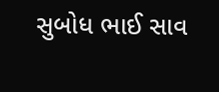સુબોધ ભાઈ સાવ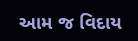આમ જ વિદાય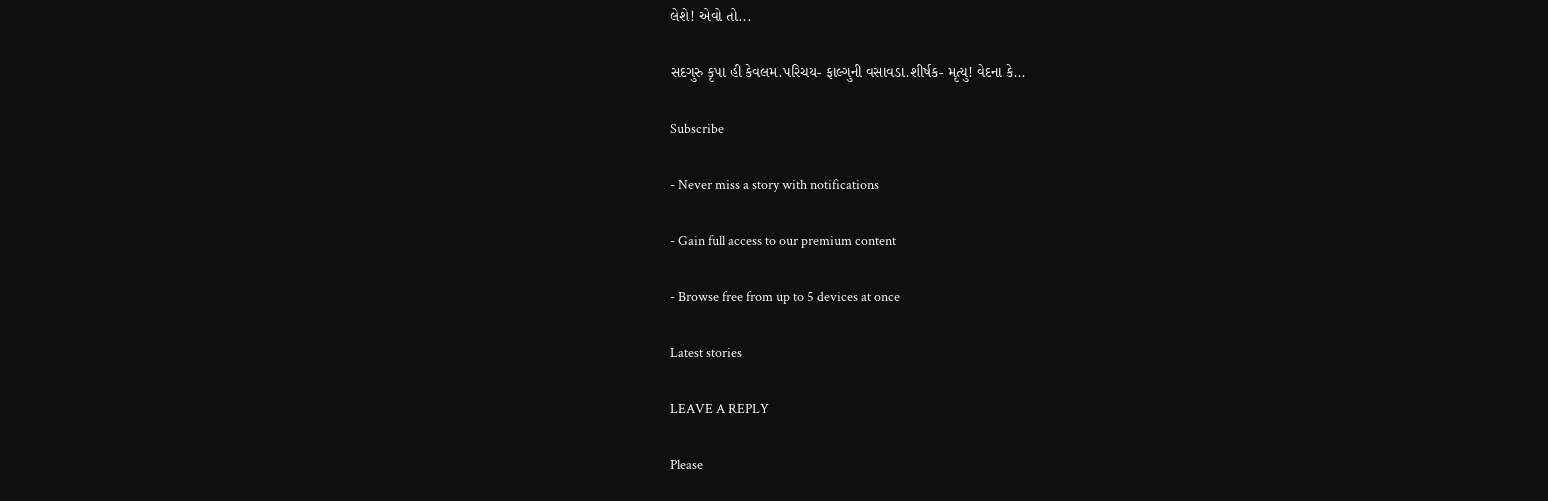લેશે! એવો તો...

સદગુરુ કૃપા હી કેવલમ.પરિચય- ફાલ્ગુની વસાવડા.શીર્ષક- મૃત્યુ! વેદના કે...

Subscribe

- Never miss a story with notifications

- Gain full access to our premium content

- Browse free from up to 5 devices at once

Latest stories

LEAVE A REPLY

Please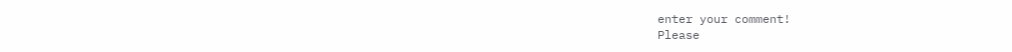enter your comment!
Please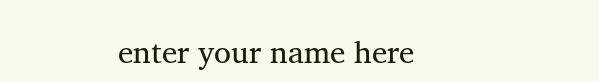enter your name here